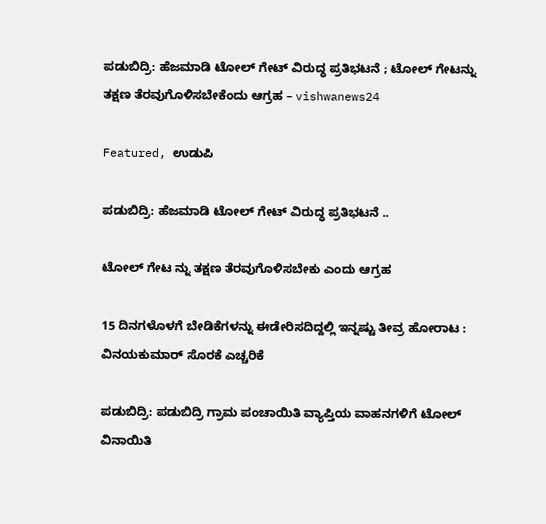ಪಡುಬಿದ್ರಿ: ಹೆಜಮಾಡಿ ಟೋಲ್ ಗೇಟ್ ವಿರುದ್ಧ ಪ್ರತಿಭಟನೆ ; ಟೋಲ್ ಗೇಟನ್ನು ತಕ್ಷಣ ತೆರವುಗೊಳಿಸಬೇಕೆಂದು ಆಗ್ರಹ – vishwanews24

Featured, ಉಡುಪಿ

ಪಡುಬಿದ್ರಿ: ಹೆಜಮಾಡಿ ಟೋಲ್ ಗೇಟ್ ವಿರುದ್ಧ ಪ್ರತಿಭಟನೆ ..

ಟೋಲ್ ಗೇಟ ನ್ನು ತಕ್ಷಣ ತೆರವುಗೊಳಿಸಬೇಕು ಎಂದು ಆಗ್ರಹ

15 ದಿನಗಳೊಳಗೆ ಬೇಡಿಕೆಗಳನ್ನು ಈಡೇರಿಸದಿದ್ದಲ್ಲಿ ಇನ್ನಷ್ಟು ತೀವ್ರ ಹೋರಾಟ : ವಿನಯಕುಮಾರ್ ಸೊರಕೆ ಎಚ್ಚರಿಕೆ

ಪಡುಬಿದ್ರಿ: ಪಡುಬಿದ್ರಿ ಗ್ರಾಮ ಪಂಚಾಯಿತಿ ವ್ಯಾಪ್ತಿಯ ವಾಹನಗಳಿಗೆ ಟೋಲ್ ವಿನಾಯಿತಿ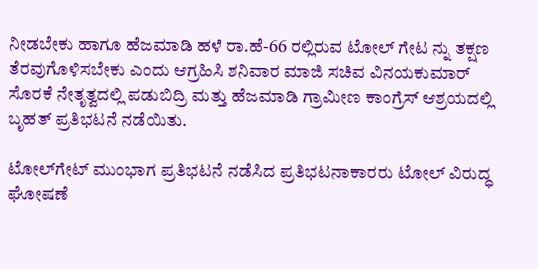ನೀಡಬೇಕು ಹಾಗೂ ಹೆಜಮಾಡಿ ಹಳೆ ರಾ.ಹೆ-66 ರಲ್ಲಿರುವ ಟೋಲ್ ಗೇಟ ನ್ನು ತಕ್ಷಣ ತೆರವುಗೊಳಿಸಬೇಕು ಎಂದು ಆಗ್ರಹಿಸಿ ಶನಿವಾರ ಮಾಜಿ ಸಚಿವ ವಿನಯಕುಮಾರ್ ಸೊರಕೆ ನೇತೃತ್ವದಲ್ಲಿ ಪಡುಬಿದ್ರಿ ಮತ್ತು ಹೆಜಮಾಡಿ ಗ್ರಾಮೀಣ ಕಾಂಗ್ರೆಸ್ ಆಶ್ರಯದಲ್ಲಿ ಬೃಹತ್ ಪ್ರತಿಭಟನೆ ನಡೆಯಿತು.

ಟೋಲ್‌ಗೇಟ್ ಮುಂಭಾಗ ಪ್ರತಿಭಟನೆ ನಡೆಸಿದ ಪ್ರತಿಭಟನಾಕಾರರು ಟೋಲ್ ವಿರುದ್ಧ ಘೋಷಣೆ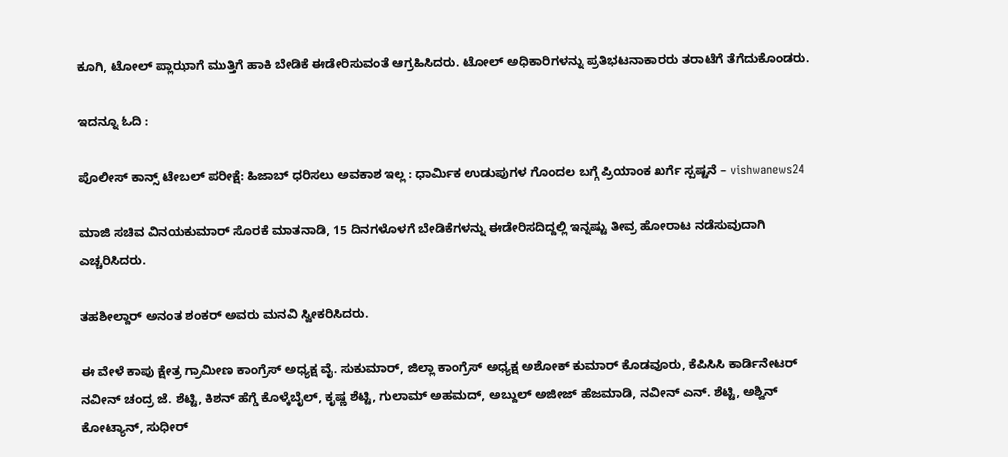ಕೂಗಿ, ಟೋಲ್‌‌ ಪ್ಲಾಝಾಗೆ ಮುತ್ತಿಗೆ ಹಾಕಿ ಬೇಡಿಕೆ ಈಡೇರಿಸುವಂತೆ ಆಗ್ರಹಿಸಿದರು. ಟೋಲ್ ಅಧಿಕಾರಿಗಳನ್ನು ಪ್ರತಿಭಟನಾಕಾರರು ತರಾಟೆಗೆ ತೆಗೆದುಕೊಂಡರು.

ಇದನ್ನೂ ಓದಿ :

ಪೊಲೀಸ್ ಕಾನ್ಸ್ ಟೇಬಲ್ ಪರೀಕ್ಷೆ: ಹಿಜಾಬ್ ಧರಿಸಲು ಅವಕಾಶ ಇಲ್ಲ : ಧಾರ್ಮಿಕ ಉಡುಪುಗಳ ಗೊಂದಲ ಬಗ್ಗೆ ಪ್ರಿಯಾಂಕ ಖರ್ಗೆ ಸ್ಪಷ್ಟನೆ – vishwanews24

ಮಾಜಿ ಸಚಿವ ವಿನಯಕುಮಾರ್ ಸೊರಕೆ ಮಾತನಾಡಿ, 15 ದಿನಗಳೊಳಗೆ ಬೇಡಿಕೆಗಳನ್ನು ಈಡೇರಿಸದಿದ್ದಲ್ಲಿ ಇನ್ನಷ್ಟು ತೀವ್ರ ಹೋರಾಟ ನಡೆಸುವುದಾಗಿ ಎಚ್ಚರಿಸಿದರು.

ತಹಶೀಲ್ದಾರ್ ಅನಂತ ಶಂಕರ್ ಅವರು ಮನವಿ ಸ್ವೀಕರಿಸಿದರು.

ಈ ವೇಳೆ ಕಾಪು ಕ್ಷೇತ್ರ ಗ್ರಾಮೀಣ ಕಾಂಗ್ರೆಸ್ ಅಧ್ಯಕ್ಷ ವೈ. ಸುಕುಮಾರ್, ಜಿಲ್ಲಾ ಕಾಂಗ್ರೆಸ್ ಅಧ್ಯಕ್ಷ ಅಶೋಕ್ ಕುಮಾರ್ ಕೊಡವೂರು, ಕೆಪಿಸಿಸಿ ಕಾರ್ಡಿನೇಟರ್ ನವೀನ್ ಚಂದ್ರ ಜೆ. ಶೆಟ್ಟಿ, ಕಿಶನ್ ಹೆಗ್ಡೆ ಕೊಳ್ಕೆಬೈಲ್, ಕೃಷ್ಣ ಶೆಟ್ಟಿ, ಗುಲಾಮ್ ಅಹಮದ್, ಅಬ್ದುಲ್ ಅಜೀಜ್ ಹೆಜಮಾಡಿ, ನವೀನ್ ಎನ್. ಶೆಟ್ಟಿ, ಅಶ್ವಿನ್ ಕೋಟ್ಯಾನ್, ಸುಧೀರ್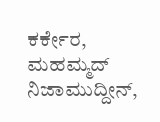ಕರ್ಕೇರ, ಮಹಮ್ಮದ್ ನಿಜಾಮುದ್ದೀನ್,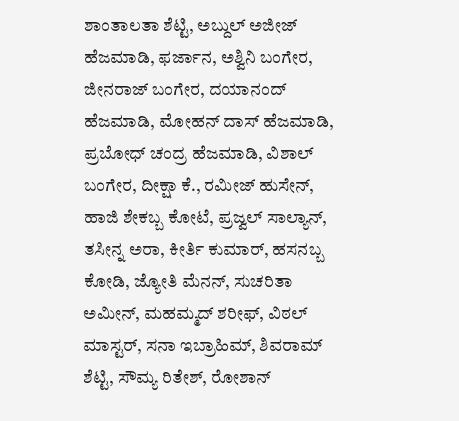ಶಾಂತಾಲತಾ ಶೆಟ್ಟಿ, ಅಬ್ದುಲ್ ಅಜೀಜ್ ಹೆಜಮಾಡಿ, ಫರ್ಜಾನ, ಅಶ್ವಿನಿ ಬಂಗೇರ, ಜೀನರಾಜ್ ಬಂಗೇರ, ದಯಾನಂದ್ ಹೆಜಮಾಡಿ, ಮೋಹನ್ ದಾಸ್ ಹೆಜಮಾಡಿ, ಪ್ರಬೋಧ್ ಚಂದ್ರ ಹೆಜಮಾಡಿ, ವಿಶಾಲ್ ಬಂಗೇರ, ದೀಕ್ಷಾ ಕೆ., ರಮೀಜ್ ಹುಸೇನ್, ಹಾಜಿ ಶೇಕಬ್ಬ ಕೋಟೆ, ಪ್ರಜ್ವಲ್ ಸಾಲ್ಯಾನ್, ತಸೀನ್ನ ಅರಾ, ಕೀರ್ತಿ ಕುಮಾರ್, ಹಸನಬ್ಬ ಕೋಡಿ, ಜ್ಯೋತಿ ಮೆನನ್, ಸುಚರಿತಾ ಅಮೀನ್, ಮಹಮ್ಮದ್ ಶರೀಫ್, ವಿಠಲ್ ಮಾಸ್ಟರ್, ಸನಾ ಇಬ್ರಾಹಿಮ್, ಶಿವರಾಮ್ ಶೆಟ್ಟಿ, ಸೌಮ್ಯ ರಿತೇಶ್, ರೋಶಾನ್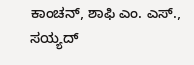ಕಾಂಚನ್, ಶಾಫಿ ಎಂ. ಎಸ್., ಸಯ್ಯದ್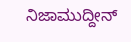ನಿಜಾಮುದ್ದೀನ್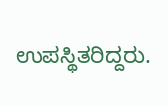ಉಪಸ್ಥಿತರಿದ್ದರು.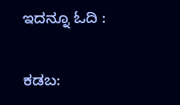ಇದನ್ನೂ ಓದಿ :

ಕಡಬ: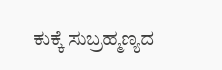ಕುಕ್ಕೆ ಸುಬ್ರಹ್ಮಣ್ಯದ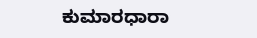ಕುಮಾರಧಾರಾ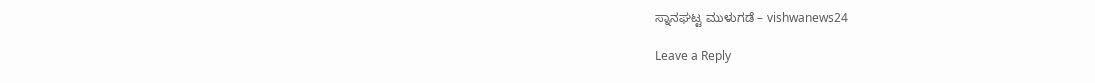ಸ್ನಾನಘಟ್ಟ ಮುಳುಗಡೆ – vishwanews24

Leave a Reply